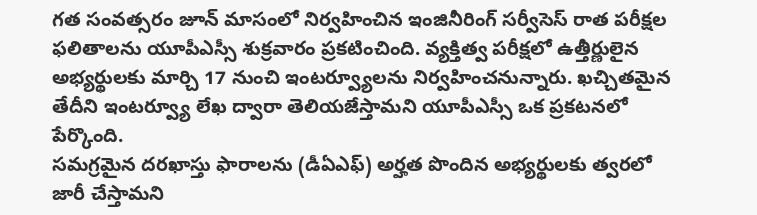గత సంవత్సరం జూన్ మాసంలో నిర్వహించిన ఇంజినీరింగ్ సర్వీసెస్ రాత పరీక్షల ఫలితాలను యూపీఎస్సీ శుక్రవారం ప్రకటించింది. వ్యక్తిత్వ పరీక్షలో ఉత్తీర్ణులైన అభ్యర్థులకు మార్చి 17 నుంచి ఇంటర్వ్యూలను నిర్వహించనున్నారు. ఖచ్చితమైన తేదీని ఇంటర్వ్యూ లేఖ ద్వారా తెలియజేస్తామని యూపీఎస్సీ ఒక ప్రకటనలో పేర్కొంది.
సమగ్రమైన దరఖాస్తు ఫారాలను (డీఏఎఫ్) అర్హత పొందిన అభ్యర్థులకు త్వరలో జారీ చేస్తామని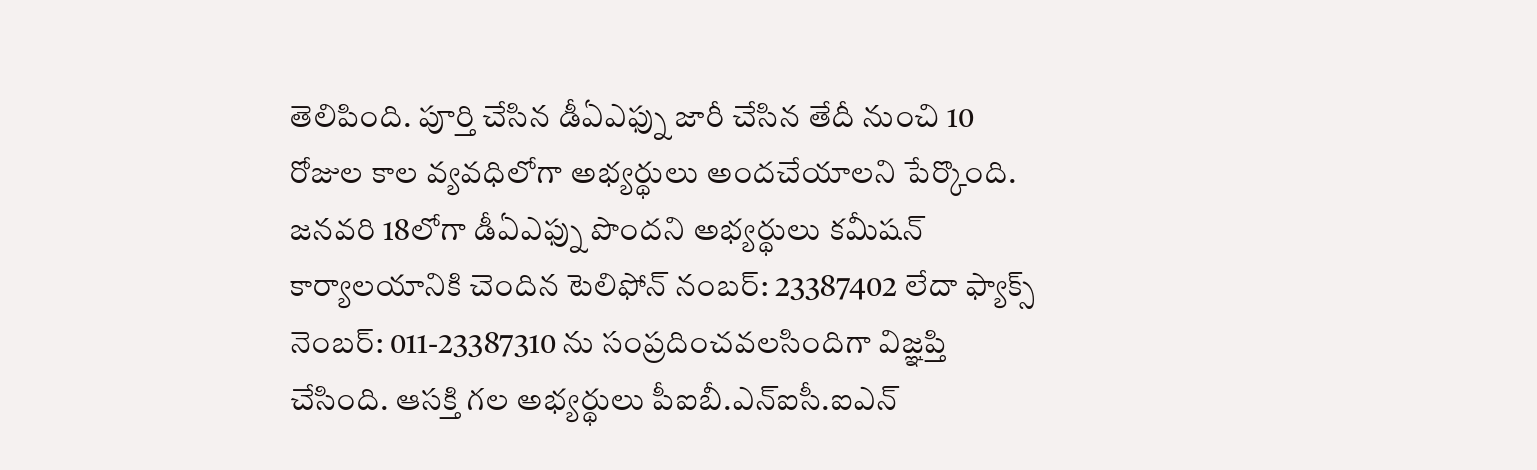తెలిపింది. పూర్తి చేసిన డీఏఎఫ్ను జారీ చేసిన తేదీ నుంచి 10 రోజుల కాల వ్యవధిలోగా అభ్యర్థులు అందచేయాలని పేర్కొంది.
జనవరి 18లోగా డీఏఎఫ్ను పొందని అభ్యర్థులు కమీషన్ కార్యాలయానికి చెందిన టెలిఫోన్ నంబర్: 23387402 లేదా ఫ్యాక్స్ నెంబర్: 011-23387310 ను సంప్రదించవలసిందిగా విజ్ఞప్తి చేసింది. ఆసక్తి గల అభ్యర్థులు పీఐబీ.ఎన్ఐసీ.ఐఎన్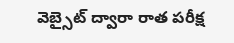వెబ్సైట్ ద్వారా రాత పరీక్ష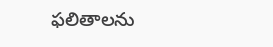ఫలితాలను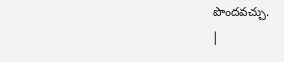పొందవచ్చు.
|